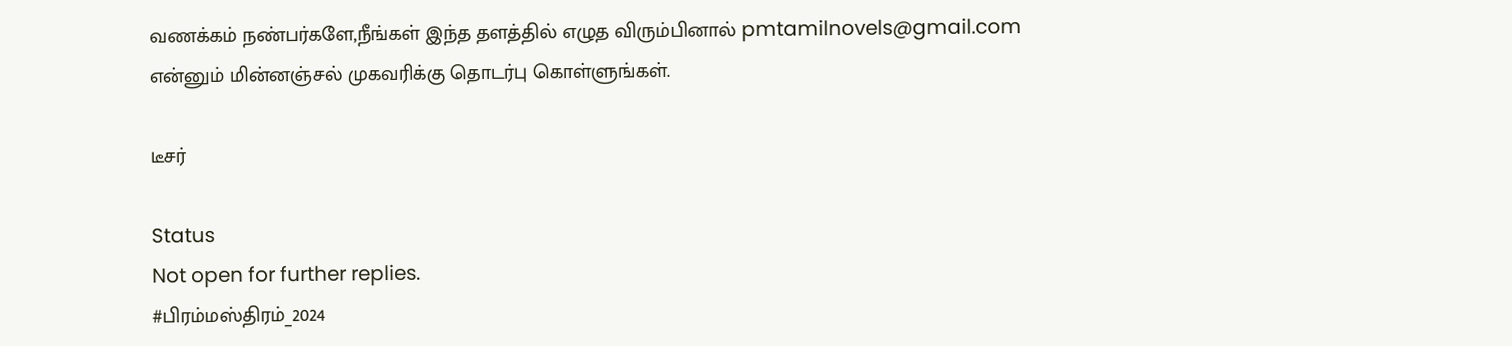வணக்கம் நண்பர்களே,நீங்கள் இந்த தளத்தில் எழுத விரும்பினால் pmtamilnovels@gmail.com என்னும் மின்னஞ்சல் முகவரிக்கு தொடர்பு கொள்ளுங்கள்.

டீசர்

Status
Not open for further replies.
#பிரம்மஸ்திரம்_2024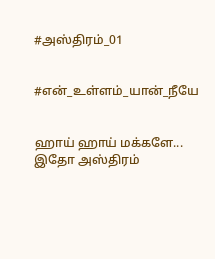#அஸ்திரம்_01


#என்_உள்ளம்_யான்_நீயே


ஹாய் ஹாய் மக்களே... இதோ அஸ்திரம்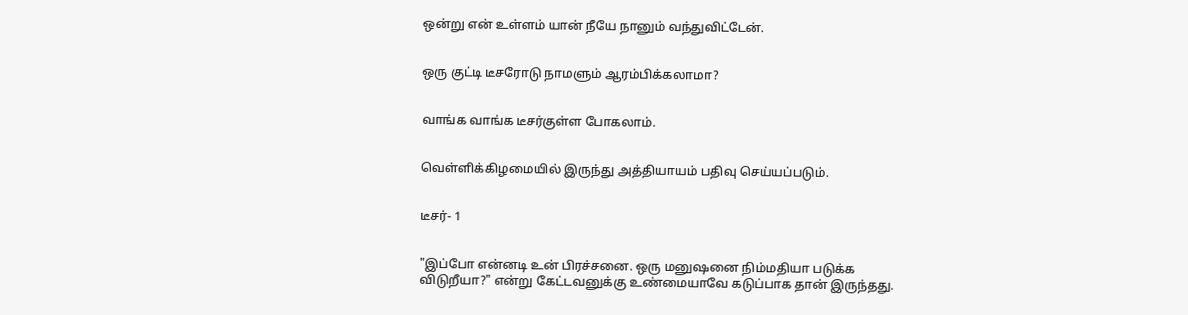ஒன்று என் உள்ளம் யான் நீயே நானும் வந்துவிட்டேன்.


ஒரு குட்டி டீசரோடு நாமளும் ஆரம்பிக்கலாமா?


வாங்க வாங்க டீசர்குள்ள போகலாம்.


வெள்ளிக்கிழமையில் இருந்து அத்தியாயம் பதிவு செய்யப்படும்.


டீசர்- 1


"இப்போ என்னடி உன் பிரச்சனை. ஒரு மனுஷனை நிம்மதியா படுக்க விடுறீயா?" என்று கேட்டவனுக்கு உண்மையாவே கடுப்பாக தான் இருந்தது.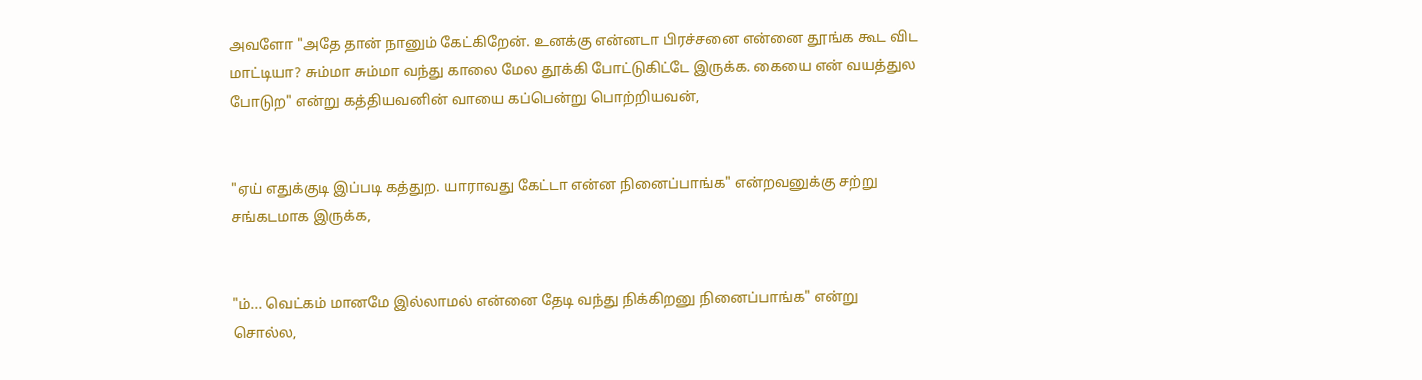அவளோ "அதே தான் நானும் கேட்கிறேன். உனக்கு என்னடா பிரச்சனை என்னை தூங்க கூட விட மாட்டியா? சும்மா சும்மா வந்து காலை மேல தூக்கி போட்டுகிட்டே இருக்க. கையை என் வயத்துல போடுற" என்று கத்தியவனின் வாயை கப்பென்று பொற்றியவன்,


"ஏய் எதுக்குடி இப்படி கத்துற. யாராவது கேட்டா என்ன நினைப்பாங்க" என்றவனுக்கு சற்று சங்கடமாக இருக்க,


"ம்... வெட்கம் மானமே இல்லாமல் என்னை தேடி வந்து நிக்கிறனு நினைப்பாங்க" என்று சொல்ல,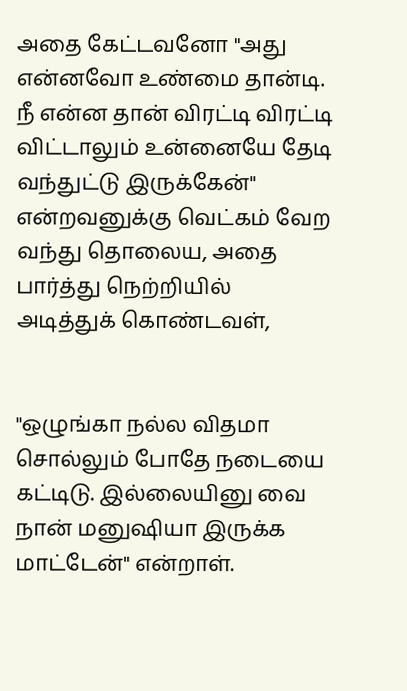அதை கேட்டவனோ "அது என்னவோ உண்மை தான்டி. நீ என்ன தான் விரட்டி விரட்டி விட்டாலும் உன்னையே தேடி வந்துட்டு இருக்கேன்" என்றவனுக்கு வெட்கம் வேற வந்து தொலைய, அதை பார்த்து நெற்றியில் அடித்துக் கொண்டவள்,


"ஒழுங்கா நல்ல விதமா சொல்லும் போதே நடையை கட்டிடு. இல்லையினு வை நான் மனுஷியா இருக்க மாட்டேன்" என்றாள்.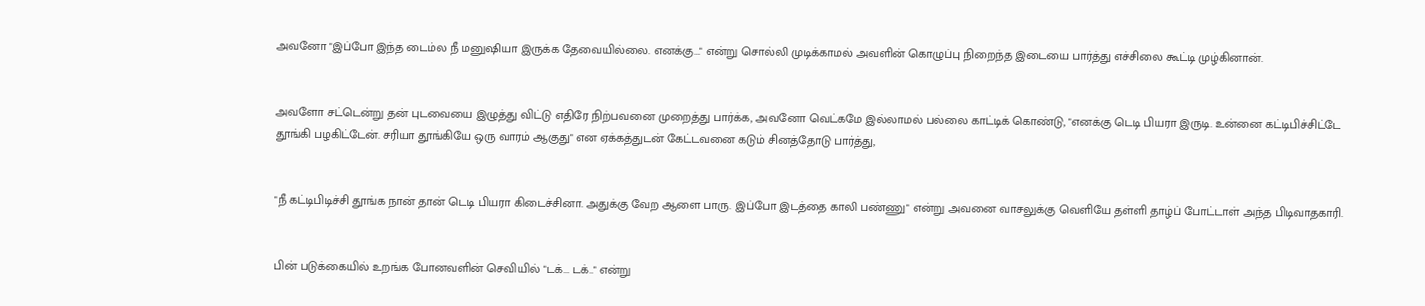அவனோ "இப்போ இந்த டைம்ல நீ மனுஷியா இருக்க தேவையில்லை. எனக்கு..." என்று சொல்லி முடிக்காமல் அவளின் கொழுப்பு நிறைந்த இடையை பார்த்து எச்சிலை கூட்டி முழ்கினான்.


அவளோ சட்டென்று தன் புடவையை இழுத்து விட்டு எதிரே நிற்பவனை முறைத்து பார்க்க, அவனோ வெட்கமே இல்லாமல் பல்லை காட்டிக் கொண்டு, "எனக்கு டெடி பியரா இருடி. உன்னை கட்டிபிச்சிட்டே தூங்கி பழகிட்டேன். சரியா தூங்கியே ஒரு வாரம் ஆகுது" என ஏக்கத்துடன் கேட்டவனை கடும் சினத்தோடு பார்த்து,


"நீ கட்டிபிடிச்சி தூங்க நான் தான் டெடி பியரா கிடைச்சினா. அதுக்கு வேற ஆளை பாரு. இப்போ இடத்தை காலி பண்ணு" என்று அவனை வாசலுக்கு வெளியே தள்ளி தாழ்ப் போட்டாள் அந்த பிடிவாதகாரி.


பின் படுக்கையில் உறங்க போனவளின் செவியில் "டக்... டக்.." என்று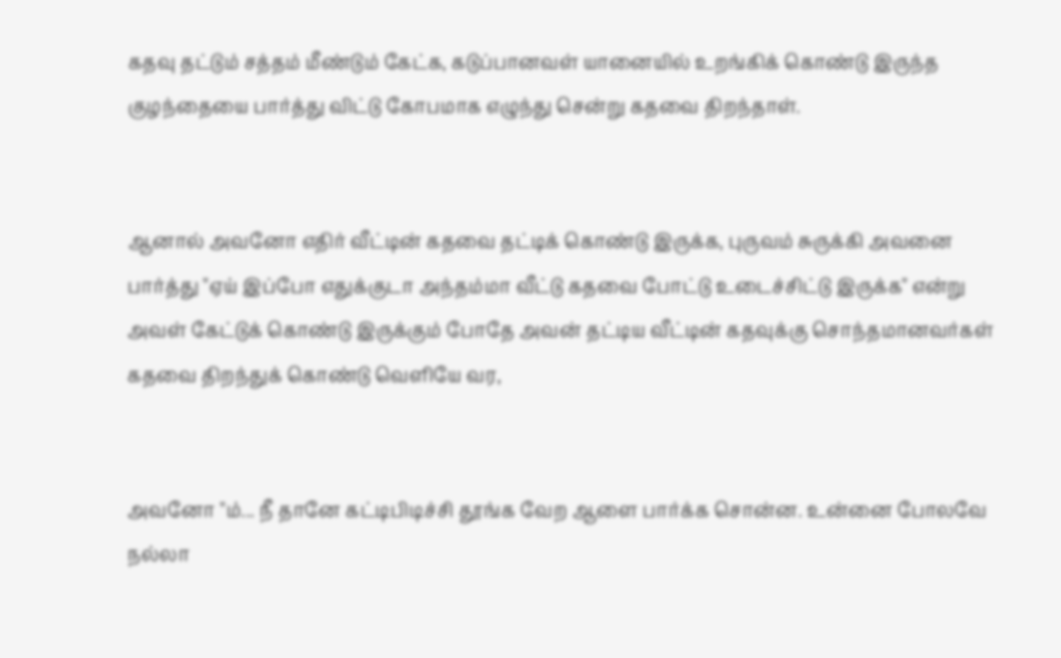கதவு தட்டும் சத்தம் மீண்டும் கேட்க, கடுப்பானவள் யானையில் உறங்கிக் கொண்டு இருந்த குழந்தையை பார்த்து விட்டு கோபமாக எழுந்து சென்று கதவை திறந்தாள்.


ஆனால் அவனோ எதிர் வீட்டின் கதவை தட்டிக் கொண்டு இருக்க, புருவம் சுருக்கி அவனை பார்த்து "ஏய் இப்போ எதுக்குடா அந்தம்மா வீட்டு கதவை போட்டு உடைச்சிட்டு இருக்க" என்று அவள் கேட்டுக் கொண்டு இருக்கும் போதே அவன் தட்டிய வீட்டின் கதவுக்கு சொந்தமானவர்கள் கதவை திறந்துக் கொண்டு வெளியே வர,


அவனோ "ம்... நீ தானே கட்டிபிடிச்சி தூங்க வேற ஆளை பார்க்க சொன்ன. உன்னை போலவே நல்லா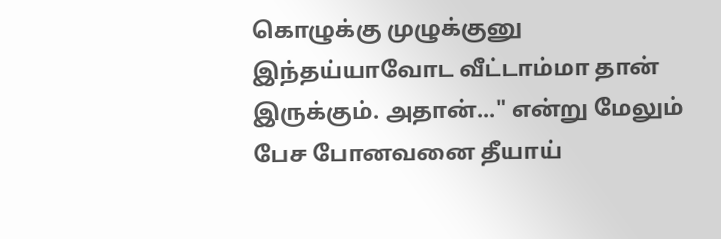கொழுக்கு முழுக்குனு இந்தய்யாவோட வீட்டாம்மா தான் இருக்கும். அதான்..." என்று மேலும் பேச போனவனை தீயாய்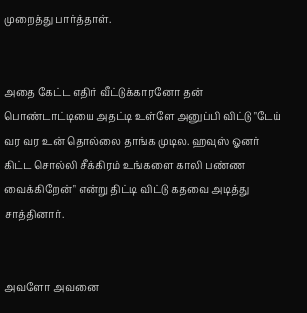முறைத்து பார்த்தாள்.


அதை கேட்ட எதிர் வீட்டுக்காரனோ தன் பொண்டாட்டியை அதட்டி உள்ளே அனுப்பி விட்டு "டேய் வர வர உன் தொல்லை தாங்க முடில. ஹவுஸ் ஓனர் கிட்ட சொல்லி சீக்கிரம் உங்களை காலி பண்ண வைக்கிறேன்" என்று திட்டி விட்டு கதவை அடித்து சாத்தினார்.


அவளோ அவனை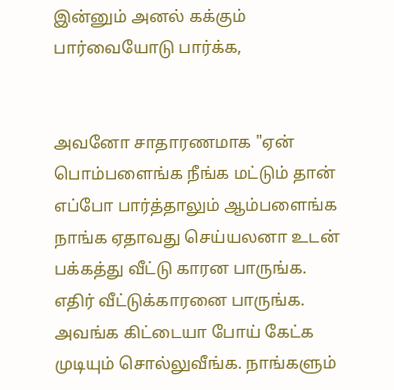இன்னும் அனல் கக்கும் பார்வையோடு பார்க்க,


அவனோ சாதாரணமாக "ஏன் பொம்பளைங்க நீங்க மட்டும் தான் எப்போ பார்த்தாலும் ஆம்பளைங்க நாங்க ஏதாவது செய்யலனா உடன் பக்கத்து வீட்டு காரன பாருங்க. எதிர் வீட்டுக்காரனை பாருங்க. அவங்க கிட்டையா போய் கேட்க முடியும் சொல்லுவீங்க. நாங்களும்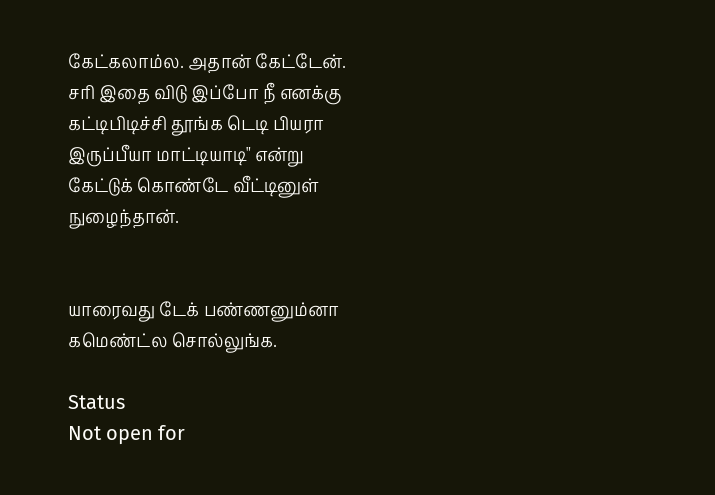கேட்கலாம்ல. அதான் கேட்டேன். சரி இதை விடு இப்போ நீ எனக்கு கட்டிபிடிச்சி தூங்க டெடி பியரா இருப்பீயா மாட்டியாடி" என்று கேட்டுக் கொண்டே வீட்டினுள் நுழைந்தான்.


யாரைவது டேக் பண்ணனும்னா கமெண்ட்ல சொல்லுங்க.

Status
Not open for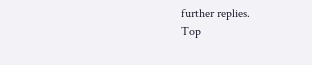further replies.
Top